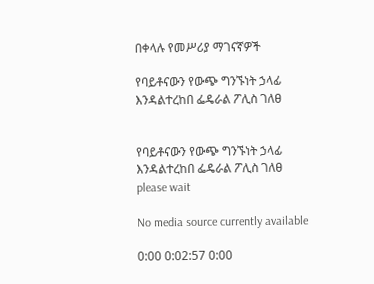በቀላሉ የመሥሪያ ማገናኛዎች

የባይቶናውን የውጭ ግንኙነት ኃላፊ እንዳልተረከበ ፌዴራል ፖሊስ ገለፀ


የባይቶናውን የውጭ ግንኙነት ኃላፊ እንዳልተረከበ ፌዴራል ፖሊስ ገለፀ
please wait

No media source currently available

0:00 0:02:57 0:00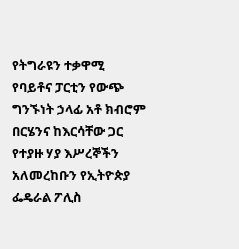የትግራዩን ተቃዋሚ የባይቶና ፓርቲን የውጭ ግንኙነት ኃላፊ አቶ ክብሮም በርሄንና ከእርሳቸው ጋር የተያዙ ሃያ እሥረኞችን አለመረከቡን የኢትዮጵያ ፌዴራል ፖሊስ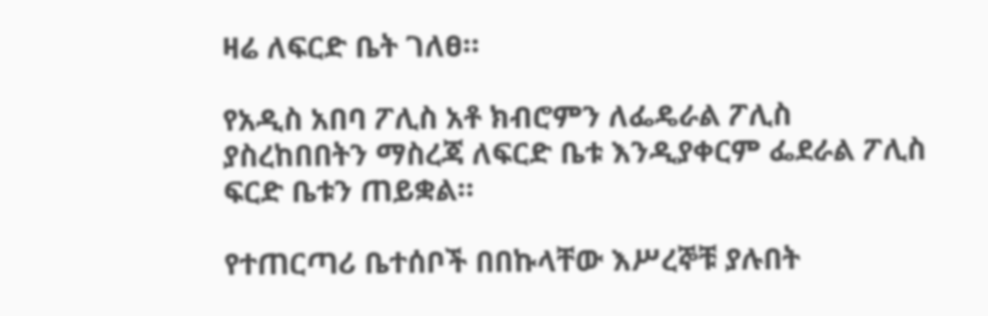ዛሬ ለፍርድ ቤት ገለፀ።

የአዲስ አበባ ፖሊስ አቶ ክብሮምን ለፌዴራል ፖሊስ ያስረከበበትን ማስረጃ ለፍርድ ቤቱ እንዲያቀርም ፌደራል ፖሊስ ፍርድ ቤቱን ጠይቋል።

የተጠርጣሪ ቤተሰቦች በበኩላቸው እሥረኞቹ ያሉበት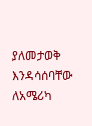ያለመታወቅ እንዳሳሰባቸው ለአሜሪካ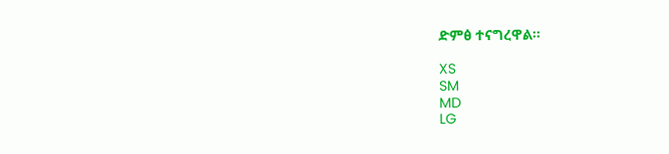ድምፅ ተናግረዋል።

XS
SM
MD
LG